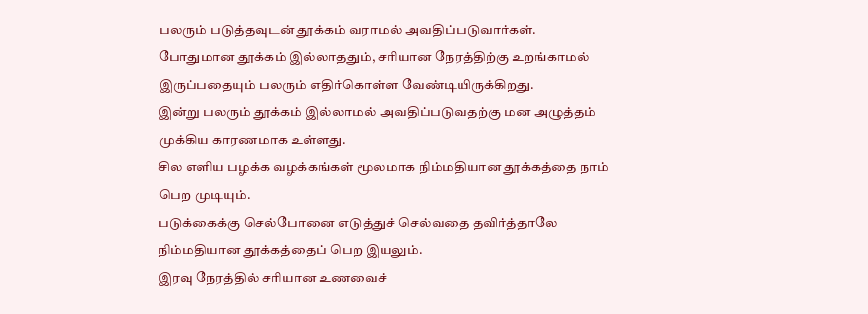பலரும் படுத்தவுடன் தூக்கம் வராமல் அவதிப்படுவார்கள்.
போதுமான தூக்கம் இல்லாததும், சரியான நேரத்திற்கு உறங்காமல் இருப்பதையும் பலரும் எதிர்கொள்ள வேண்டியிருக்கிறது.
இன்று பலரும் தூக்கம் இல்லாமல் அவதிப்படுவதற்கு மன அழுத்தம் முக்கிய காரணமாக உள்ளது.
சில எளிய பழக்க வழக்கங்கள் மூலமாக நிம்மதியான தூக்கத்தை நாம் பெற முடியும்.
படுக்கைக்கு செல்போனை எடுத்துச் செல்வதை தவிர்த்தாலே நிம்மதியான தூக்கத்தைப் பெற இயலும்.
இரவு நேரத்தில் சரியான உணவைச்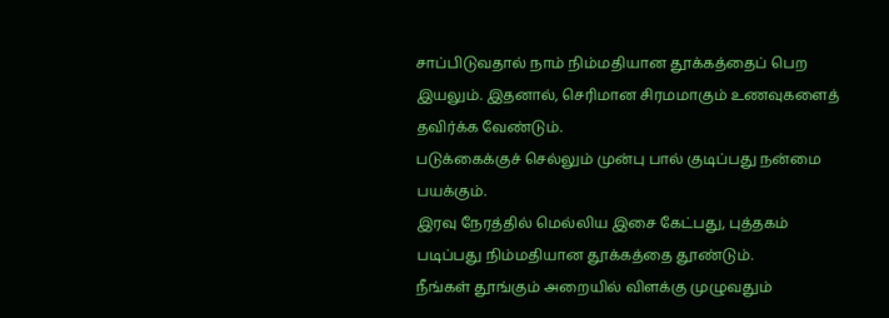சாப்பிடுவதால் நாம் நிம்மதியான தூக்கத்தைப் பெற இயலும். இதனால், செரிமான சிரமமாகும் உணவுகளைத் தவிர்க்க வேண்டும்.
படுக்கைக்குச் செல்லும் முன்பு பால் குடிப்பது நன்மை பயக்கும்.
இரவு நேரத்தில் மெல்லிய இசை கேட்பது, புத்தகம் படிப்பது நிம்மதியான தூக்கத்தை தூண்டும்.
நீங்கள் தூங்கும் அறையில் விளக்கு முழுவதும்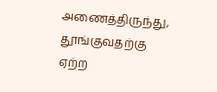அணைத்திருந்து, தூங்குவதற்கு ஏற்ற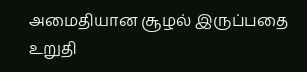அமைதியான சூழல் இருப்பதை உறுதி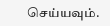செய்யவும்.